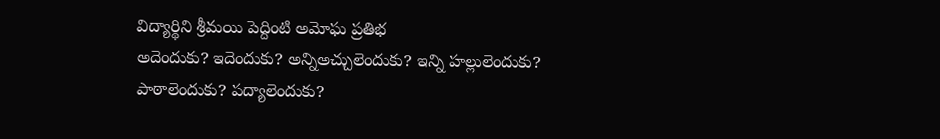విద్యార్థిని శ్రీమయి పెద్దింటి అమోఘ ప్రతిభ
అదెందుకు? ఇదెందుకు? అన్నిఅచ్చులెందుకు? ఇన్ని హల్లులెందుకు?
పాఠాలెందుకు? పద్యాలెందుకు?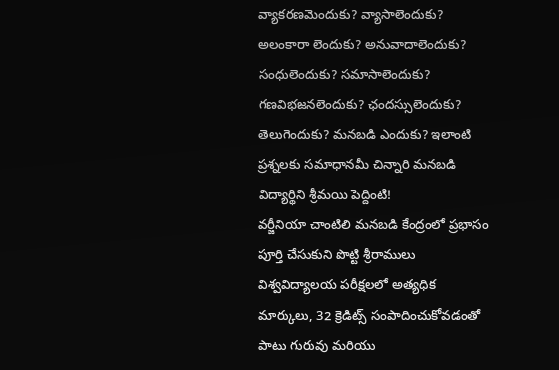వ్యాకరణమెందుకు? వ్యాసాలెందుకు? అలంకారా లెందుకు? అనువాదాలెందుకు? సంధులెందుకు? సమాసాలెందుకు? గణవిభజనలెందుకు? ఛందస్సులెందుకు? తెలుగెందుకు? మనబడి ఎందుకు? ఇలాంటి ప్రశ్నలకు సమాధానమీ చిన్నారి మనబడి విద్యార్థిని శ్రీమయి పెద్దింటి!
వర్జీనియా చాంటిలి మనబడి కేంద్రంలో ప్రభాసం పూర్తి చేసుకుని పొట్టి శ్రీరాములు విశ్వవిద్యాలయ పరీక్షలలో అత్యధిక మార్కులు, 32 క్రెడిట్స్ సంపాదించుకోవడంతో పాటు గురువు మరియు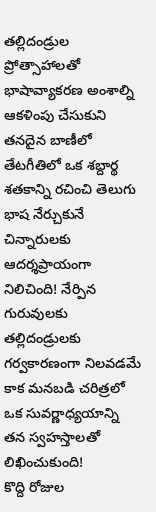తల్లిదండ్రుల ప్రోత్సాహాలతో భాషావ్యాకరణ అంశాల్ని ఆకళింపు చేసుకుని తనదైన బాణీలో తేటగీతిలో ఒక శబ్దార్థ శతకాన్ని రచించి తెలుగు భాష నేర్చుకునే చిన్నారులకు ఆదర్శప్రాయంగా నిలిచింది! నేర్పిన గురువులకు తల్లిదండ్రులకు గర్వకారణంగా నిలవడమే కాక మనబడి చరిత్రలో ఒక సువర్ణాధ్యయాన్ని తన స్వహస్తాలతో లిఖించుకుంది!
కొద్ది రోజుల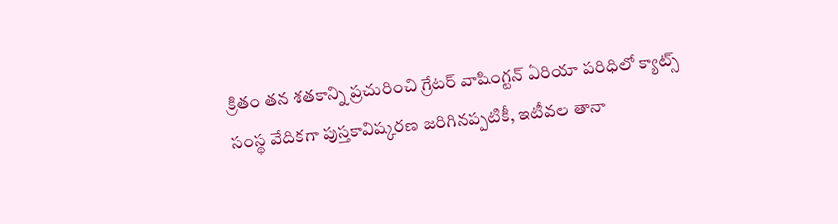క్రితం తన శతకాన్ని ప్రచురించి గ్రేటర్ వాషింగ్టన్ ఏరియా పరిధిలో క్యాట్స్ సంస్థ వేదికగా పుస్తకావిష్కరణ జరిగినప్పటికీ, ఇటీవల తానా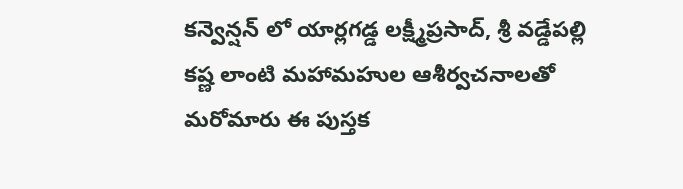కన్వెన్షన్ లో యార్లగడ్డ లక్ష్మీప్రసాద్, శ్రీ వడ్డేపల్లి కష్ణ లాంటి మహామహుల ఆశీర్వచనాలతో మరోమారు ఈ పుస్తక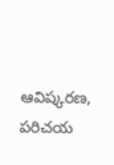ఆవిష్కరణ, పరిచయ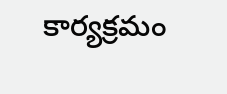కార్యక్రమం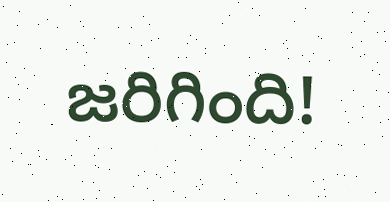జరిగింది!